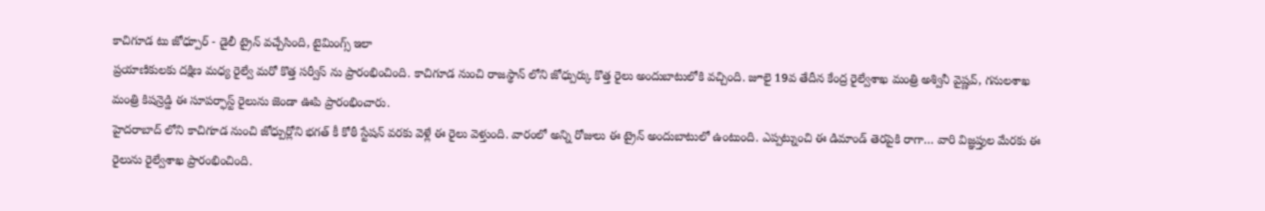కాచిగూడ టు జోధ్పూర్ - డైలీ ట్రైన్ వచ్చేసింది, టైమింగ్స్ ఇలా
ప్రయాణికులకు దక్షిణ మధ్య రైల్వే మరో కొత్త సర్వీస్ ను ప్రారంభించింది. కాచిగూడ నుంచి రాజస్థాన్ లోని జోధ్పుర్కు కొత్త రైలు అందుబాటులోకి వచ్చింది. జూలై 19వ తేదీన కేంద్ర రైల్వేశాఖ మంత్రి అశ్వినీ వైష్ణవ్, గనులశాఖ మంత్రి కిషన్రెడ్డి ఈ సూపర్ఫాస్ట్ రైలును జెండా ఊపి ప్రారంభించారు.
హైదరాబాద్ లోని కాచిగూడ నుంచి జోధ్పుర్లోని భగత్ కీ కోఠీ స్టేషన్ వరకు వెళ్లే ఈ రైలు వెళ్తుంది. వారంలో అన్ని రోజులు ఈ ట్రైన్ అందుబాటులో ఉంటుంది. ఎప్పట్నుంచి ఈ డిమాండ్ తెరపైకి రాగా… వారి విజ్ఞప్తుల మేరకు ఈ రైలును రైల్వేశాఖ ప్రారంభించింది.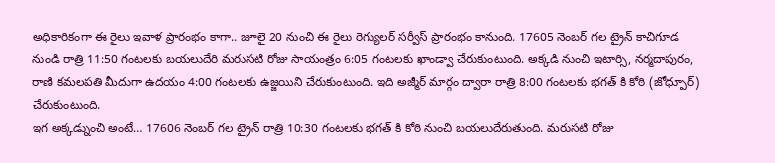అధికారికంగా ఈ రైలు ఇవాళ ప్రారంభం కాగా.. జూలై 20 నుంచి ఈ రైలు రెగ్యులర్ సర్వీస్ ప్రారంభం కానుంది. 17605 నెంబర్ గల ట్రైన్ కాచిగూడ నుండి రాత్రి 11:50 గంటలకు బయలుదేరి మరుసటి రోజు సాయంత్రం 6:05 గంటలకు ఖాండ్వా చేరుకుంటుంది. అక్కడి నుంచి ఇటార్సి, నర్మదాపురం, రాణి కమలపతి మీదుగా ఉదయం 4:00 గంటలకు ఉజ్జయిని చేరుకుంటుంది. ఇది అజ్మీర్ మార్గం ద్వారా రాత్రి 8:00 గంటలకు భగత్ కి కోఠి (జోధ్పూర్) చేరుకుంటుంది.
ఇగ అక్కడ్నుంచి అంటే… 17606 నెంబర్ గల ట్రైన్ రాత్రి 10:30 గంటలకు భగత్ కి కోఠి నుంచి బయలుదేరుతుంది. మరుసటి రోజు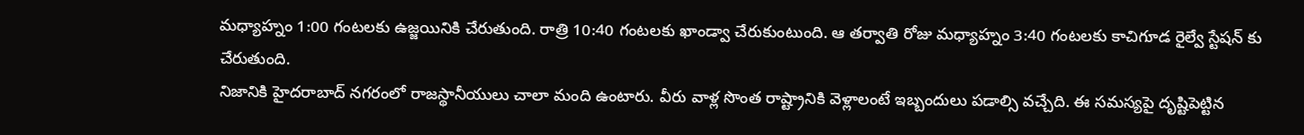మధ్యాహ్నం 1:00 గంటలకు ఉజ్జయినికి చేరుతుంది. రాత్రి 10:40 గంటలకు ఖాండ్వా చేరుకుంటుంది. ఆ తర్వాతి రోజు మధ్యాహ్నం 3:40 గంటలకు కాచిగూడ రైల్వే స్టేషన్ కు చేరుతుంది.
నిజానికి హైదరాబాద్ నగరంలో రాజస్థానీయులు చాలా మంది ఉంటారు. వీరు వాళ్ల సొంత రాష్ట్రానికి వెళ్లాలంటే ఇబ్బందులు పడాల్సి వచ్చేది. ఈ సమస్యపై దృష్టిపెట్టిన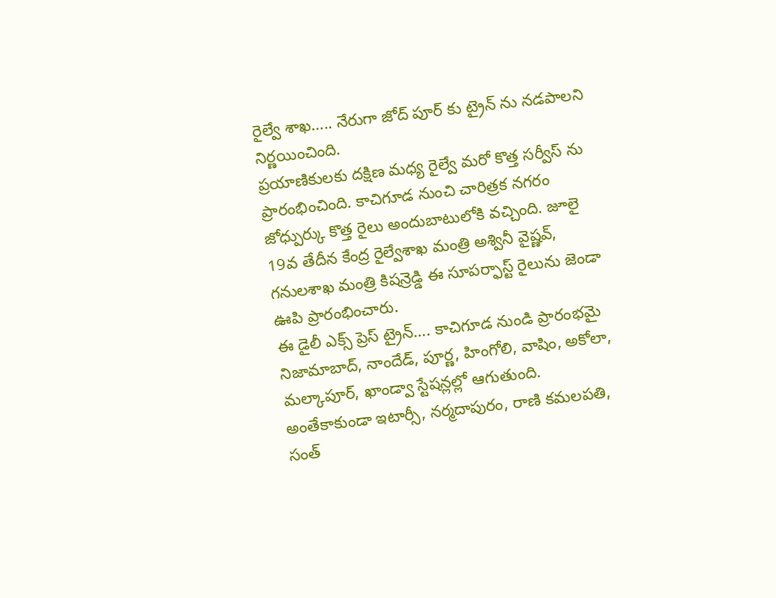రైల్వే శాఖ….. నేరుగా జోద్ పూర్ కు ట్రైన్ ను నడపాలని నిర్ణయించింది.
ప్రయాణికులకు దక్షిణ మధ్య రైల్వే మరో కొత్త సర్వీస్ ను ప్రారంభించింది. కాచిగూడ నుంచి చారిత్రక నగరం జోధ్పుర్కు కొత్త రైలు అందుబాటులోకి వచ్చింది. జూలై 19వ తేదీన కేంద్ర రైల్వేశాఖ మంత్రి అశ్వినీ వైష్ణవ్, గనులశాఖ మంత్రి కిషన్రెడ్డి ఈ సూపర్ఫాస్ట్ రైలును జెండా ఊపి ప్రారంభించారు.
ఈ డైలీ ఎక్స్ ప్రెస్ ట్రైన్…. కాచిగూడ నుండి ప్రారంభమై నిజామాబాద్, నాందేడ్, పూర్ణ, హింగోలి, వాషిం, అకోలా, మల్కాపూర్, ఖాండ్వా స్టేషన్లల్లో ఆగుతుంది. అంతేకాకుండా ఇటార్సీ, నర్మదాపురం, రాణి కమలపతి, సంత్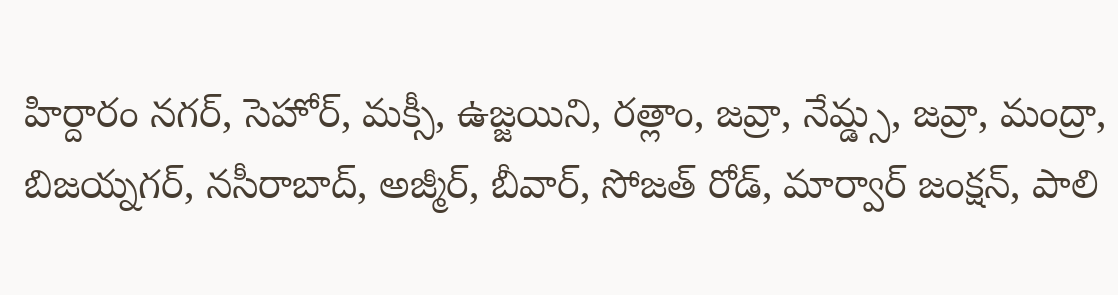హిర్దారం నగర్, సెహోర్, మక్సీ, ఉజ్జయిని, రత్లాం, జవ్రా, నేమ్డ్స, జవ్రా, మంద్రా, బిజయ్నగర్, నసీరాబాద్, అజ్మీర్, బీవార్, సోజత్ రోడ్, మార్వార్ జంక్షన్, పాలి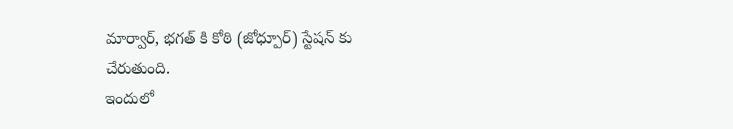మార్వార్, భగత్ కి కోఠి (జోధ్పూర్) స్టేషన్ కు చేరుతుంది.
ఇందులో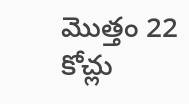మొత్తం 22 కోచ్లు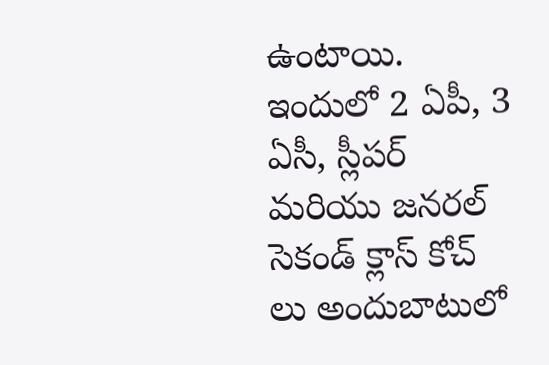ఉంటాయి. ఇందులో 2 ఏపీ, 3 ఏసీ, స్లీపర్ మరియు జనరల్ సెకండ్ క్లాస్ కోచ్ లు అందుబాటులో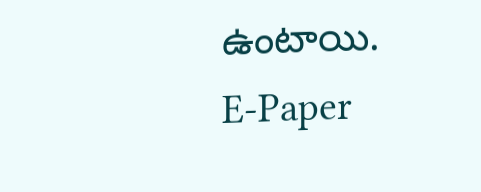ఉంటాయి.
E-Paper